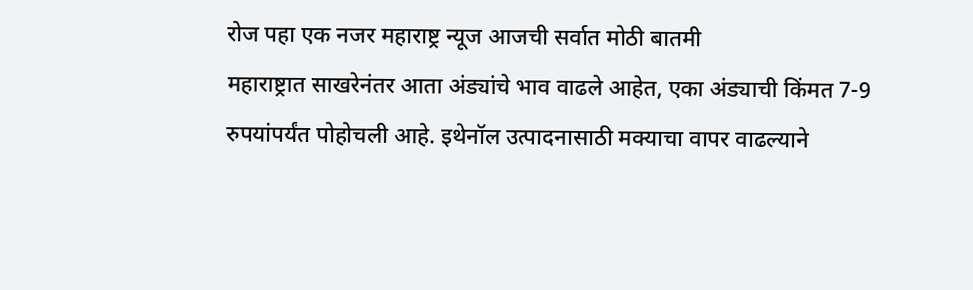रोज पहा एक नजर महाराष्ट्र न्यूज आजची सर्वात मोठी बातमी
महाराष्ट्रात साखरेनंतर आता अंड्यांचे भाव वाढले आहेत, एका अंड्याची किंमत 7-9 रुपयांपर्यंत पोहोचली आहे. इथेनॉल उत्पादनासाठी मक्याचा वापर वाढल्याने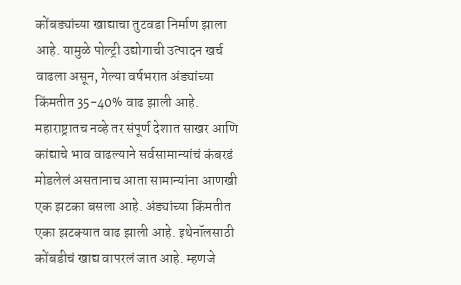कोंबड्यांच्या खाद्याचा तुटवडा निर्माण झाला आहे. यामुळे पोल्ट्री उद्योगाची उत्पादन खर्च वाढला असून, गेल्या वर्षभरात अंड्यांच्या किंमतीत 35-40% वाढ झाली आहे. महाराष्ट्रातच नव्हे तर संपूर्ण देशात साखर आणि कांद्याचे भाव वाढल्याने सर्वसामान्यांचं कंबरडं मोडलेलं असतानाच आता सामान्यांना आणखी एक झटका बसला आहे. अंड्यांच्या किंमतीत एका झटक्यात वाढ झाली आहे. इथेनॉलसाठी कोंबडीचं खाद्य वापरलं जात आहे. म्हणजे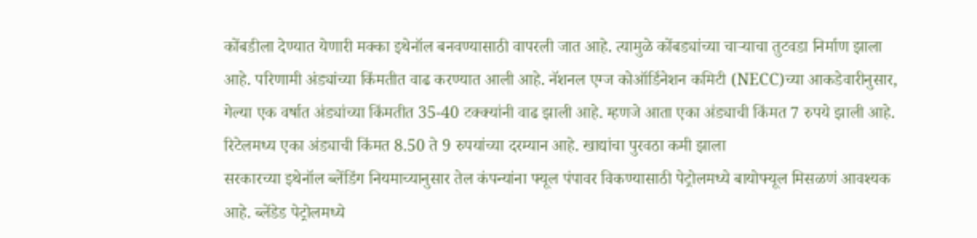कोंबडीला देण्यात येणारी मक्का इथेनॉल बनवण्यासाठी वापरली जात आहे. त्यामुळे कोंबड्यांच्या चाऱ्याचा तुटवडा निर्माण झाला आहे. परिणामी अंड्यांच्या किंमतीत वाढ करण्यात आली आहे. नॅशनल एग्ज कोऑर्डिनेशन कमिटी (NECC)च्या आकडेवारीनुसार, गेल्या एक वर्षात अंड्यांच्या किंमतीत 35-40 टक्क्यांनी वाढ झाली आहे. म्हणजे आता एका अंड्याची किंमत 7 रुपये झाली आहे. रिटेलमध्य एका अंड्याची किंमत 8.50 ते 9 रुपयांच्या दरम्यान आहे. खाद्यांचा पुरवठा कमी झाला
सरकारच्या इथेनॉल ब्लेंडिंग नियमाच्यानुसार तेल कंपन्यांना फ्यूल पंपावर विकण्यासाठी पेट्रोलमध्ये बायोफ्यूल मिसळणं आवश्यक आहे. ब्लेंडेड पेट्रोलमध्ये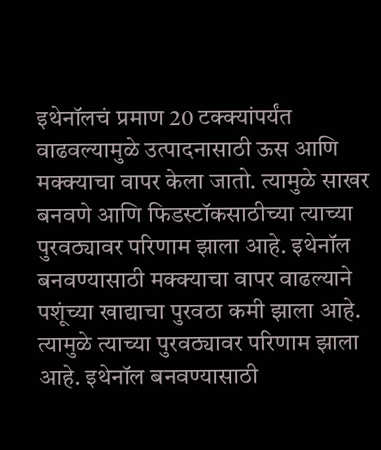इथेनॉलचं प्रमाण 20 टक्क्यांपर्यंत वाढवल्यामुळे उत्पादनासाठी ऊस आणि मक्क्याचा वापर केला जातो. त्यामुळे साखर बनवणे आणि फिडस्टॉकसाठीच्या त्याच्या पुरवठ्यावर परिणाम झाला आहे. इथेनॉल बनवण्यासाठी मक्क्याचा वापर वाढल्याने पशूंच्या खाद्याचा पुरवठा कमी झाला आहे. त्यामुळे त्याच्या पुरवठ्यावर परिणाम झाला आहे. इथेनॉल बनवण्यासाठी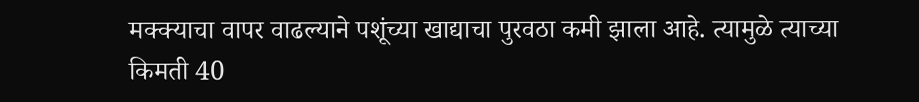मक्क्याचा वापर वाढल्याने पशूंच्या खाद्याचा पुरवठा कमी झाला आहे. त्यामुळे त्याच्या किमती 40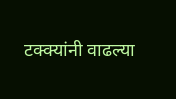टक्क्यांनी वाढल्या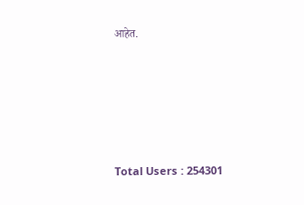आहेत.







Total Users : 254301